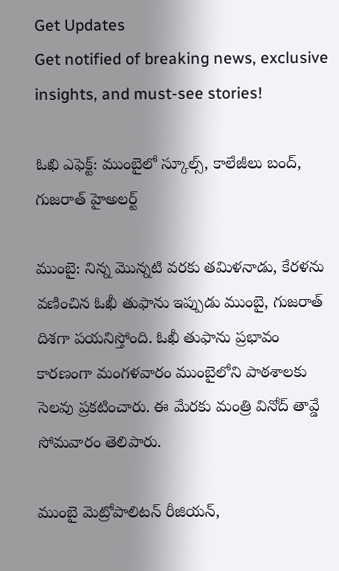Get Updates
Get notified of breaking news, exclusive insights, and must-see stories!

ఓఖి ఎఫెక్ట్: ముంబైలో స్కూల్స్, కాలేజీలు బంద్, గుజరాత్ హైఅలర్ట్

ముంబై: నిన్న మొన్నటి వరకు తమిళనాడు, కేరళను వణించిన ఓఖీ తుఫాను ఇప్పుడు ముంబై, గుజరాత్ దిశగా పయనిస్తోంది. ఓఖీ తుఫాను ప్రభావం కారణంగా మంగళవారం ముంబైలోని పాఠశాలకు సెలవు ప్రకటించారు. ఈ మేరకు మంత్రి వినోద్ తావ్డే సోమవారం తెలిపారు.

ముంబై మెట్రోపాలిటన్ రీజియన్,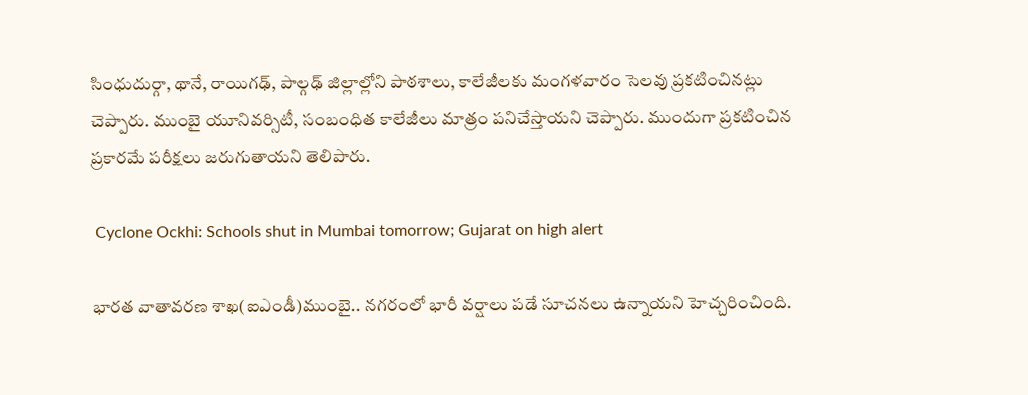సింధుదుర్గా, థానే, రాయిగఢ్, పాల్గఢ్ జిల్లాల్లోని పాఠశాలు, కాలేజీలకు మంగళవారం సెలవు ప్రకటించినట్లు చెప్పారు. ముంబై యూనివర్సిటీ, సంబంధిత కాలేజీలు మాత్రం పనిచేస్తాయని చెప్పారు. ముందుగా ప్రకటించిన ప్రకారమే పరీక్షలు జరుగుతాయని తెలిపారు.

 Cyclone Ockhi: Schools shut in Mumbai tomorrow; Gujarat on high alert

భారత వాతావరణ శాఖ(ఐఎండీ)ముంబై.. నగరంలో భారీ వర్షాలు పడే సూచనలు ఉన్నాయని హెచ్చరించింది.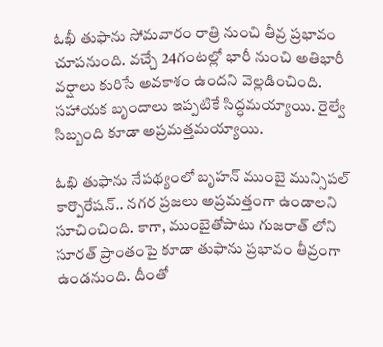ఓఖీ తుఫాను సోమవారం రాత్రి నుంచి తీవ్ర ప్రభావం చూపనుంది. వచ్చే 24గంటల్లో భారీ నుంచి అతిభారీ వర్షాలు కురిసే అవకాశం ఉందని వెల్లడించింది. సహాయక బృందాలు ఇప్పటికే సిద్ధమయ్యాయి. రైల్వే సిబ్బంది కూడా అప్రమత్తమయ్యాయి.

ఓఖి తుఫాను నేపథ్యంలో బృహన్ ముంబై మున్సిపల్ కార్పొరేషన్.. నగర ప్రజలు అప్రమత్తంగా ఉండాలని సూచించింది. కాగా, ముంబైతోపాటు గుజరాత్ లోని సూరత్ ప్రాంతంపై కూడా తుఫాను ప్రభావం తీవ్రంగా ఉండనుంది. దీంతో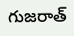గుజరాత్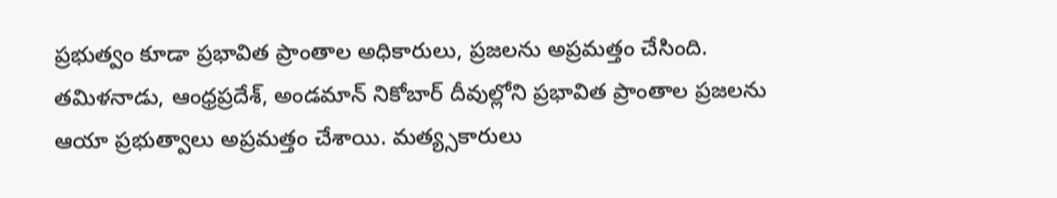ప్రభుత్వం కూడా ప్రభావిత ప్రాంతాల అధికారులు, ప్రజలను అప్రమత్తం చేసింది. తమిళనాడు, ఆంధ్రప్రదేశ్, అండమాన్ నికోబార్ దీవుల్లోని ప్రభావిత ప్రాంతాల ప్రజలను ఆయా ప్రభుత్వాలు అప్రమత్తం చేశాయి. మత్య్సకారులు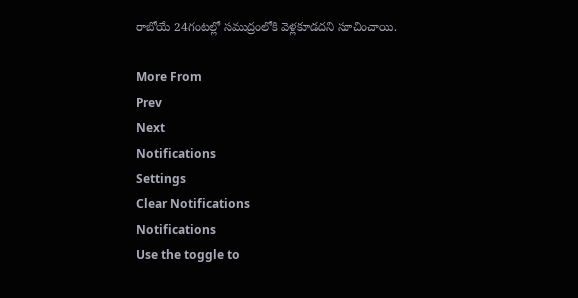రాబోయే 24గంటల్లో సముద్రంలోకి వెళ్లకూడదని సూచించాయి.

More From
Prev
Next
Notifications
Settings
Clear Notifications
Notifications
Use the toggle to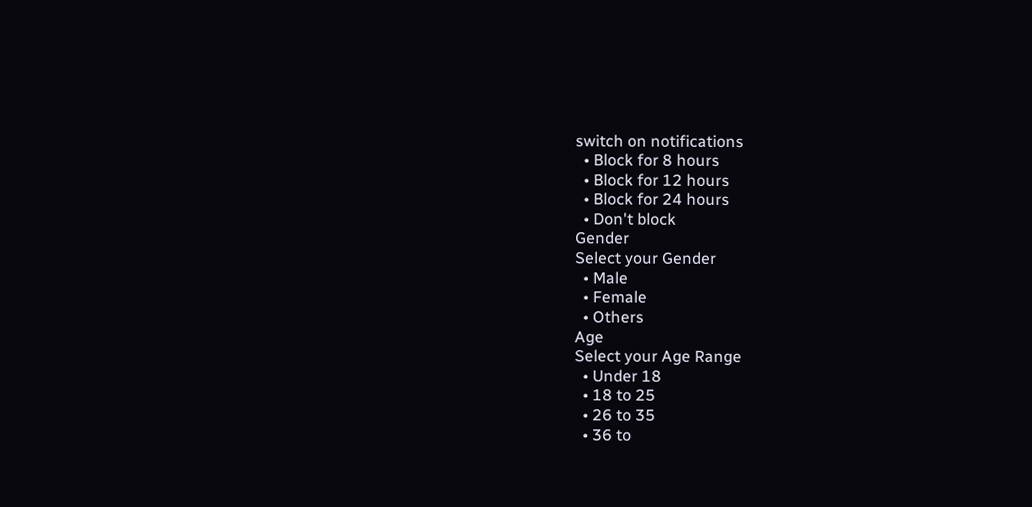switch on notifications
  • Block for 8 hours
  • Block for 12 hours
  • Block for 24 hours
  • Don't block
Gender
Select your Gender
  • Male
  • Female
  • Others
Age
Select your Age Range
  • Under 18
  • 18 to 25
  • 26 to 35
  • 36 to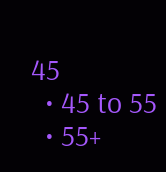45
  • 45 to 55
  • 55+